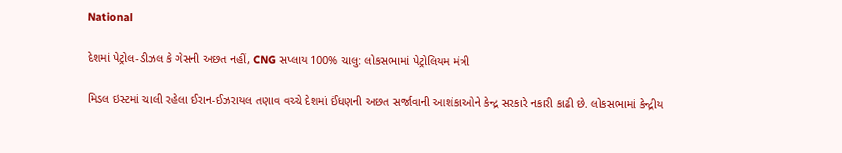National

દેશમાં પેટ્રોલ-ડીઝલ કે ગેસની અછત નહીં, CNG સપ્લાય 100% ચાલુ: લોકસભામાં પેટ્રોલિયમ મંત્રી

મિડલ ઇસ્ટમાં ચાલી રહેલા ઈરાન-ઈઝરાયલ તણાવ વચ્ચે દેશમાં ઈંધણની અછત સર્જાવાની આશંકાઓને કેન્દ્ર સરકારે નકારી કાઢી છે. લોકસભામાં કેન્દ્રીય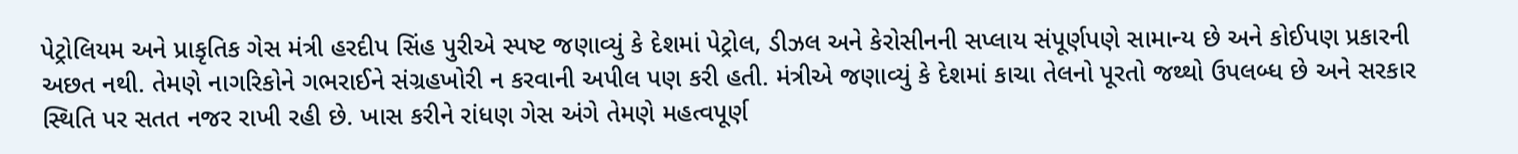પેટ્રોલિયમ અને પ્રાકૃતિક ગેસ મંત્રી હરદીપ સિંહ પુરીએ સ્પષ્ટ જણાવ્યું કે દેશમાં પેટ્રોલ, ડીઝલ અને કેરોસીનની સપ્લાય સંપૂર્ણપણે સામાન્ય છે અને કોઈપણ પ્રકારની અછત નથી. તેમણે નાગરિકોને ગભરાઈને સંગ્રહખોરી ન કરવાની અપીલ પણ કરી હતી. મંત્રીએ જણાવ્યું કે દેશમાં કાચા તેલનો પૂરતો જથ્થો ઉપલબ્ધ છે અને સરકાર સ્થિતિ પર સતત નજર રાખી રહી છે. ખાસ કરીને રાંધણ ગેસ અંગે તેમણે મહત્વપૂર્ણ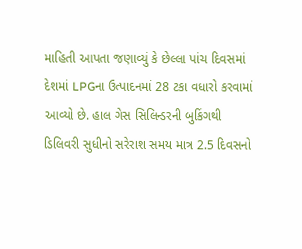માહિતી આપતા જણાવ્યું કે છેલ્લા પાંચ દિવસમાં દેશમાં LPGના ઉત્પાદનમાં 28 ટકા વધારો કરવામાં આવ્યો છે. હાલ ગેસ સિલિન્ડરની બુકિંગથી ડિલિવરી સુધીનો સરેરાશ સમય માત્ર 2.5 દિવસનો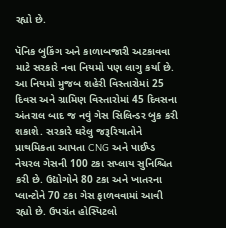રહ્યો છે.

પૅનિક બુકિંગ અને કાળાબજારી અટકાવવા માટે સરકારે નવા નિયમો પણ લાગુ કર્યા છે. આ નિયમો મુજબ શહેરી વિસ્તારોમાં 25 દિવસ અને ગ્રામિણ વિસ્તારોમાં 45 દિવસના અંતરાલ બાદ જ નવું ગેસ સિલિન્ડર બુક કરી શકાશે. સરકારે ઘરેલુ જરૂરિયાતોને પ્રાથમિકતા આપતા CNG અને પાઈપ્ડ નેચરલ ગેસની 100 ટકા સપ્લાય સુનિશ્ચિત કરી છે. ઉદ્યોગોને 80 ટકા અને ખાતરના પ્લાન્ટોને 70 ટકા ગેસ ફાળવવામાં આવી રહ્યો છે. ઉપરાંત હોસ્પિટલો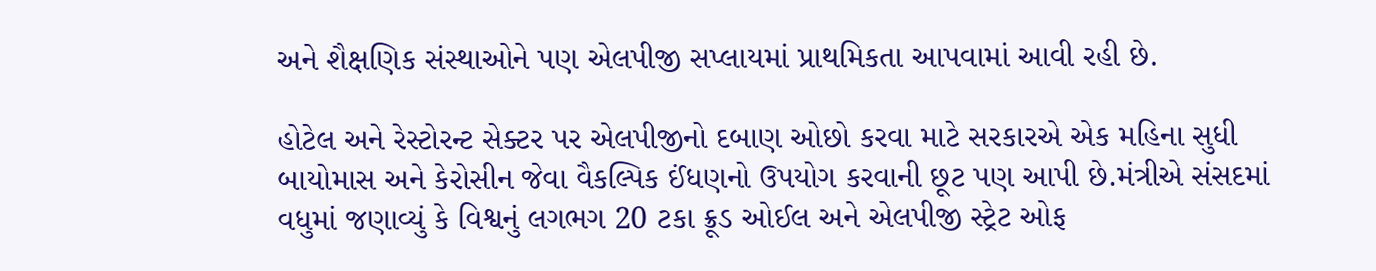અને શૈક્ષણિક સંસ્થાઓને પણ એલપીજી સપ્લાયમાં પ્રાથમિકતા આપવામાં આવી રહી છે.

હોટેલ અને રેસ્ટોરન્ટ સેક્ટર પર એલપીજીનો દબાણ ઓછો કરવા માટે સરકારએ એક મહિના સુધી બાયોમાસ અને કેરોસીન જેવા વૈકલ્પિક ઈંધણનો ઉપયોગ કરવાની છૂટ પણ આપી છે.મંત્રીએ સંસદમાં વધુમાં જણાવ્યું કે વિશ્વનું લગભગ 20 ટકા ક્રૂડ ઓઈલ અને એલપીજી સ્ટ્રેટ ઓફ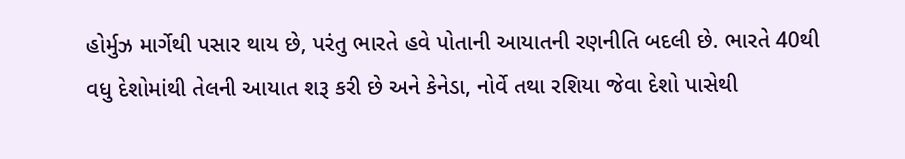હોર્મુઝ માર્ગેથી પસાર થાય છે, પરંતુ ભારતે હવે પોતાની આયાતની રણનીતિ બદલી છે. ભારતે 40થી વધુ દેશોમાંથી તેલની આયાત શરૂ કરી છે અને કેનેડા, નોર્વે તથા રશિયા જેવા દેશો પાસેથી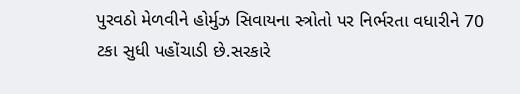પુરવઠો મેળવીને હોર્મુઝ સિવાયના સ્ત્રોતો પર નિર્ભરતા વધારીને 70 ટકા સુધી પહોંચાડી છે.સરકારે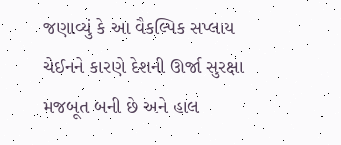જણાવ્યું કે આ વૈકલ્પિક સપ્લાય ચેઈનને કારણે દેશની ઊર્જા સુરક્ષા મજબૂત બની છે અને હાલ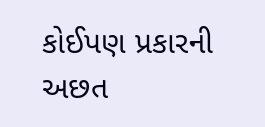કોઈપણ પ્રકારની અછત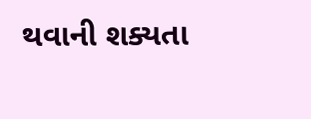થવાની શક્યતા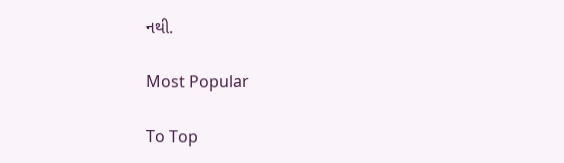નથી.

Most Popular

To Top